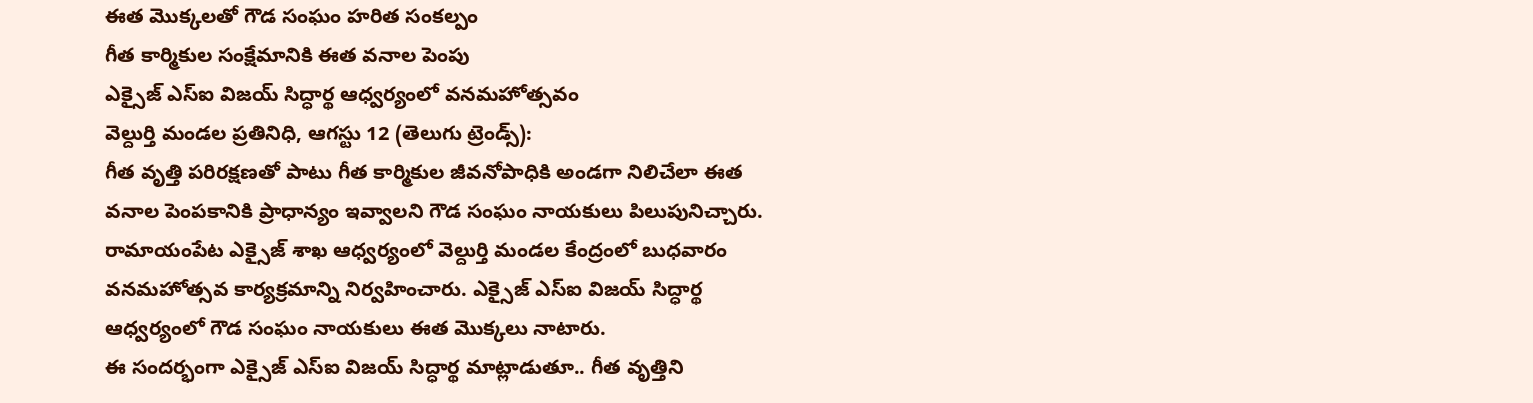ఈత మొక్కలతో గౌడ సంఘం హరిత సంకల్పం
గీత కార్మికుల సంక్షేమానికి ఈత వనాల పెంపు
ఎక్సైజ్ ఎస్ఐ విజయ్ సిద్ధార్థ ఆధ్వర్యంలో వనమహోత్సవం
వెల్దుర్తి మండల ప్రతినిధి, ఆగస్టు 12 (తెలుగు ట్రెండ్స్):
గీత వృత్తి పరిరక్షణతో పాటు గీత కార్మికుల జీవనోపాధికి అండగా నిలిచేలా ఈత వనాల పెంపకానికి ప్రాధాన్యం ఇవ్వాలని గౌడ సంఘం నాయకులు పిలుపునిచ్చారు. రామాయంపేట ఎక్సైజ్ శాఖ ఆధ్వర్యంలో వెల్దుర్తి మండల కేంద్రంలో బుధవారం వనమహోత్సవ కార్యక్రమాన్ని నిర్వహించారు. ఎక్సైజ్ ఎస్ఐ విజయ్ సిద్ధార్థ ఆధ్వర్యంలో గౌడ సంఘం నాయకులు ఈత మొక్కలు నాటారు.
ఈ సందర్భంగా ఎక్సైజ్ ఎస్ఐ విజయ్ సిద్ధార్థ మాట్లాడుతూ.. గీత వృత్తిని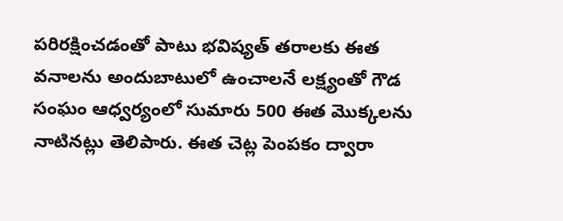పరిరక్షించడంతో పాటు భవిష్యత్ తరాలకు ఈత వనాలను అందుబాటులో ఉంచాలనే లక్ష్యంతో గౌడ సంఘం ఆధ్వర్యంలో సుమారు 500 ఈత మొక్కలను నాటినట్లు తెలిపారు. ఈత చెట్ల పెంపకం ద్వారా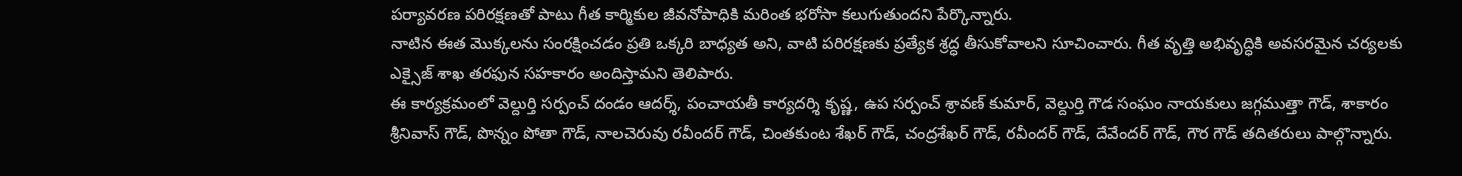పర్యావరణ పరిరక్షణతో పాటు గీత కార్మికుల జీవనోపాధికి మరింత భరోసా కలుగుతుందని పేర్కొన్నారు.
నాటిన ఈత మొక్కలను సంరక్షించడం ప్రతి ఒక్కరి బాధ్యత అని, వాటి పరిరక్షణకు ప్రత్యేక శ్రద్ధ తీసుకోవాలని సూచించారు. గీత వృత్తి అభివృద్ధికి అవసరమైన చర్యలకు ఎక్సైజ్ శాఖ తరఫున సహకారం అందిస్తామని తెలిపారు.
ఈ కార్యక్రమంలో వెల్దుర్తి సర్పంచ్ దండం ఆదర్శ్, పంచాయతీ కార్యదర్శి కృష్ణ, ఉప సర్పంచ్ శ్రావణ్ కుమార్, వెల్దుర్తి గౌడ సంఘం నాయకులు జగ్గముత్తా గౌడ్, శాకారం శ్రీనివాస్ గౌడ్, పొన్నం పోతా గౌడ్, నాలచెరువు రవీందర్ గౌడ్, చింతకుంట శేఖర్ గౌడ్, చంద్రశేఖర్ గౌడ్, రవీందర్ గౌడ్, దేవేందర్ గౌడ్, గౌర గౌడ్ తదితరులు పాల్గొన్నారు.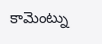కామెంట్ను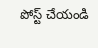పోస్ట్ చేయండి